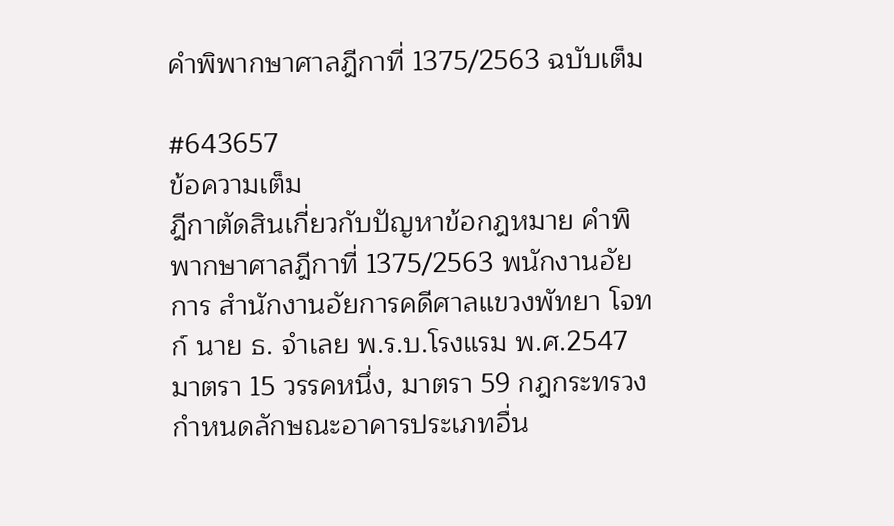คำพิพากษาศาลฎีกาที่ 1375/2563 ฉบับเต็ม

#643657
ข้อความเต็ม
ฎีกาตัดสินเกี่ยวกับปัญหาข้อกฎหมาย คำพิพากษาศาลฎีกาที่ 1375/2563 พนักงานอัยการ สำนักงานอัยการคดีศาลแขวงพัทยา โจทก์ นาย ธ. จำเลย พ.ร.บ.โรงแรม พ.ศ.2547 มาตรา 15 วรรคหนึ่ง, มาตรา 59 กฎกระทรวงกําหนดลักษณะอาคารประเภทอื่น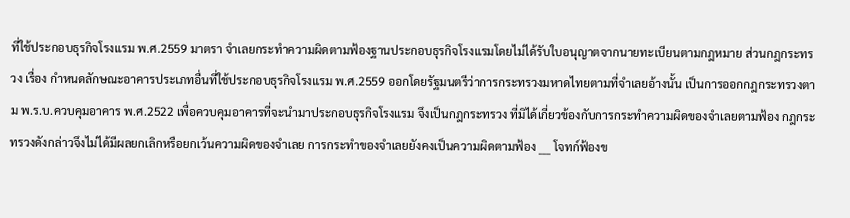ที่ใช้ประกอบธุรกิจโรงแรม พ.ศ.2559 มาตรา จำเลยกระทำความผิดตามฟ้องฐานประกอบธุรกิจโรงแรมโดยไม่ได้รับใบอนุญาตจากนายทะเบียนตามกฎหมาย ส่วนกฎกระทรวง เรื่อง กำหนดลักษณะอาคารประเภทอื่นที่ใช้ประกอบธุรกิจโรงแรม พ.ศ.2559 ออกโดยรัฐมนตรีว่าการกระทรวงมหาดไทยตามที่จำเลยอ้างนั้น เป็นการออกกฎกระทรวงตาม พ.ร.บ.ควบคุมอาคาร พ.ศ.2522 เพื่อควบคุมอาคารที่จะนำมาประกอบธุรกิจโรงแรม จึงเป็นกฎกระทรวง ที่มิได้เกี่ยวข้องกับการกระทำความผิดของจำเลยตามฟ้อง กฎกระทรวงดังกล่าวจึงไม่ได้มีผลยกเลิกหรือยกเว้นความผิดของจำเลย การกระทำของจำเลยยังคงเป็นความผิดตามฟ้อง ___ โจทก์ฟ้องข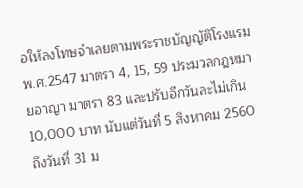อให้ลงโทษจำเลยตามพระราชบัญญัติโรงแรม พ.ศ.2547 มาตรา 4, 15, 59 ประมวลกฎหมายอาญา มาตรา 83 และปรับอีกวันละไม่เกิน 10,000 บาท นับแต่วันที่ 5 สิงหาคม 2560 ถึงวันที่ 31 ม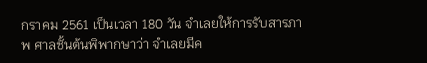กราคม 2561 เป็นเวลา 180 วัน จำเลยให้การรับสารภาพ ศาลชั้นต้นพิพากษาว่า จำเลยมีค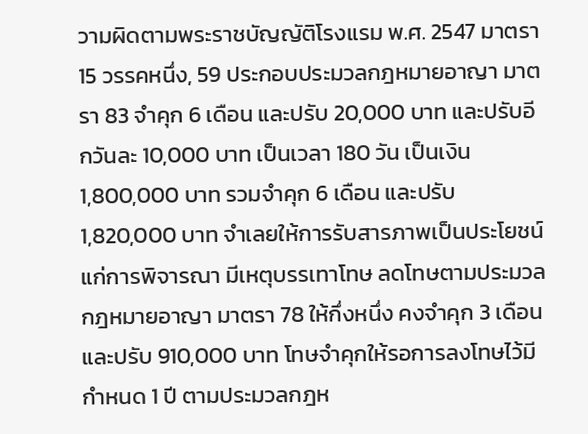วามผิดตามพระราชบัญญัติโรงแรม พ.ศ. 2547 มาตรา 15 วรรคหนึ่ง, 59 ประกอบประมวลกฎหมายอาญา มาตรา 83 จำคุก 6 เดือน และปรับ 20,000 บาท และปรับอีกวันละ 10,000 บาท เป็นเวลา 180 วัน เป็นเงิน 1,800,000 บาท รวมจำคุก 6 เดือน และปรับ 1,820,000 บาท จำเลยให้การรับสารภาพเป็นประโยชน์แก่การพิจารณา มีเหตุบรรเทาโทษ ลดโทษตามประมวลกฎหมายอาญา มาตรา 78 ให้กึ่งหนึ่ง คงจำคุก 3 เดือน และปรับ 910,000 บาท โทษจำคุกให้รอการลงโทษไว้มีกำหนด 1 ปี ตามประมวลกฎห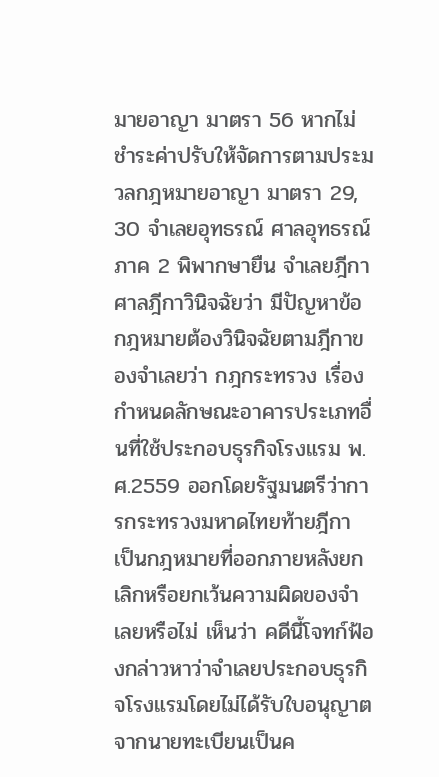มายอาญา มาตรา 56 หากไม่ชำระค่าปรับให้จัดการตามประมวลกฎหมายอาญา มาตรา 29, 30 จำเลยอุทธรณ์ ศาลอุทธรณ์ภาค 2 พิพากษายืน จำเลยฎีกา ศาลฎีกาวินิจฉัยว่า มีปัญหาข้อกฎหมายต้องวินิจฉัยตามฎีกาของจำเลยว่า กฎกระทรวง เรื่อง กำหนดลักษณะอาคารประเภทอื่นที่ใช้ประกอบธุรกิจโรงแรม พ.ศ.2559 ออกโดยรัฐมนตรีว่าการกระทรวงมหาดไทยท้ายฎีกา เป็นกฎหมายที่ออกภายหลังยกเลิกหรือยกเว้นความผิดของจำเลยหรือไม่ เห็นว่า คดีนี้โจทก์ฟ้องกล่าวหาว่าจำเลยประกอบธุรกิจโรงแรมโดยไม่ได้รับใบอนุญาตจากนายทะเบียนเป็นค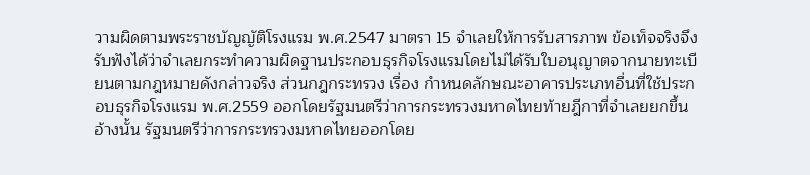วามผิดตามพระราชบัญญัติโรงแรม พ.ศ.2547 มาตรา 15 จำเลยให้การรับสารภาพ ข้อเท็จจริงจึงรับฟังได้ว่าจำเลยกระทำความผิดฐานประกอบธุรกิจโรงแรมโดยไม่ได้รับใบอนุญาตจากนายทะเบียนตามกฎหมายดังกล่าวจริง ส่วนกฎกระทรวง เรื่อง กำหนดลักษณะอาคารประเภทอื่นที่ใช้ประกอบธุรกิจโรงแรม พ.ศ.2559 ออกโดยรัฐมนตรีว่าการกระทรวงมหาดไทยท้ายฎีกาที่จำเลยยกขึ้นอ้างนั้น รัฐมนตรีว่าการกระทรวงมหาดไทยออกโดย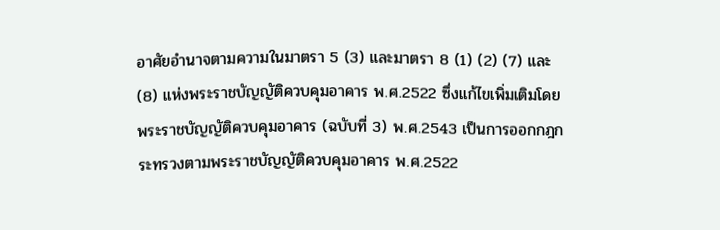อาศัยอำนาจตามความในมาตรา 5 (3) และมาตรา 8 (1) (2) (7) และ (8) แห่งพระราชบัญญัติควบคุมอาคาร พ.ศ.2522 ซึ่งแก้ไขเพิ่มเติมโดยพระราชบัญญัติควบคุมอาคาร (ฉบับที่ 3) พ.ศ.2543 เป็นการออกกฎกระทรวงตามพระราชบัญญัติควบคุมอาคาร พ.ศ.2522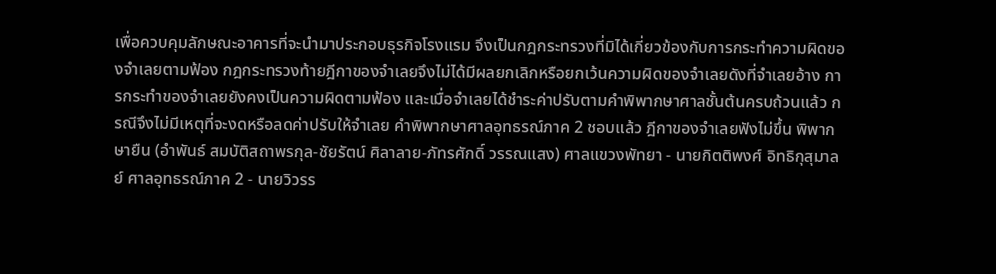เพื่อควบคุมลักษณะอาคารที่จะนำมาประกอบธุรกิจโรงแรม จึงเป็นกฎกระทรวงที่มิได้เกี่ยวข้องกับการกระทำความผิดของจำเลยตามฟ้อง กฎกระทรวงท้ายฎีกาของจำเลยจึงไม่ได้มีผลยกเลิกหรือยกเว้นความผิดของจำเลยดังที่จำเลยอ้าง การกระทำของจำเลยยังคงเป็นความผิดตามฟ้อง และเมื่อจำเลยได้ชำระค่าปรับตามคำพิพากษาศาลชั้นต้นครบถ้วนแล้ว กรณีจึงไม่มีเหตุที่จะงดหรือลดค่าปรับให้จำเลย คำพิพากษาศาลอุทธรณ์ภาค 2 ชอบแล้ว ฎีกาของจำเลยฟังไม่ขึ้น พิพากษายืน (อำพันธ์ สมบัติสถาพรกุล-ชัยรัตน์ ศิลาลาย-ภัทรศักดิ์ วรรณแสง) ศาลแขวงพัทยา - นายกิตติพงศ์ อิทธิกุสุมาลย์ ศาลอุทธรณ์ภาค 2 - นายวิวรร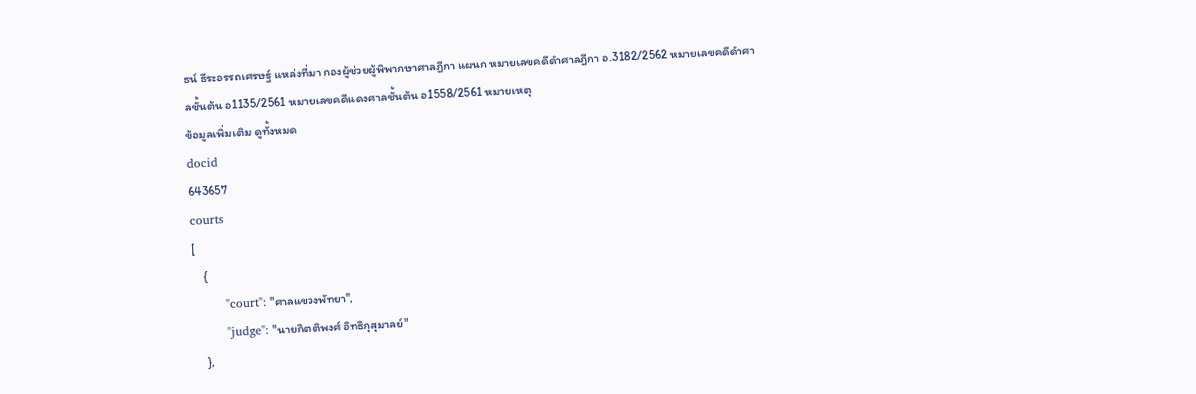ธน์ ธีระอรรถเศรษฐ์ แหล่งที่มา กองผู้ช่วยผู้พิพากษาศาลฎีกา แผนก หมายเลขคดีดำศาลฎีกา อ.3182/2562 หมายเลขคดีดำศาลชั้นต้น อ1135/2561 หมายเลขคดีแดงศาลชั้นต้น อ1558/2561 หมายเหตุ
ข้อมูลเพิ่มเติม ดูทั้งหมด
docid
643657
courts
[
    {
        "court": "ศาลแขวงพัทยา",
        "judge": "นายกิตติพงศ์ อิทธิกุสุมาลย์"
    },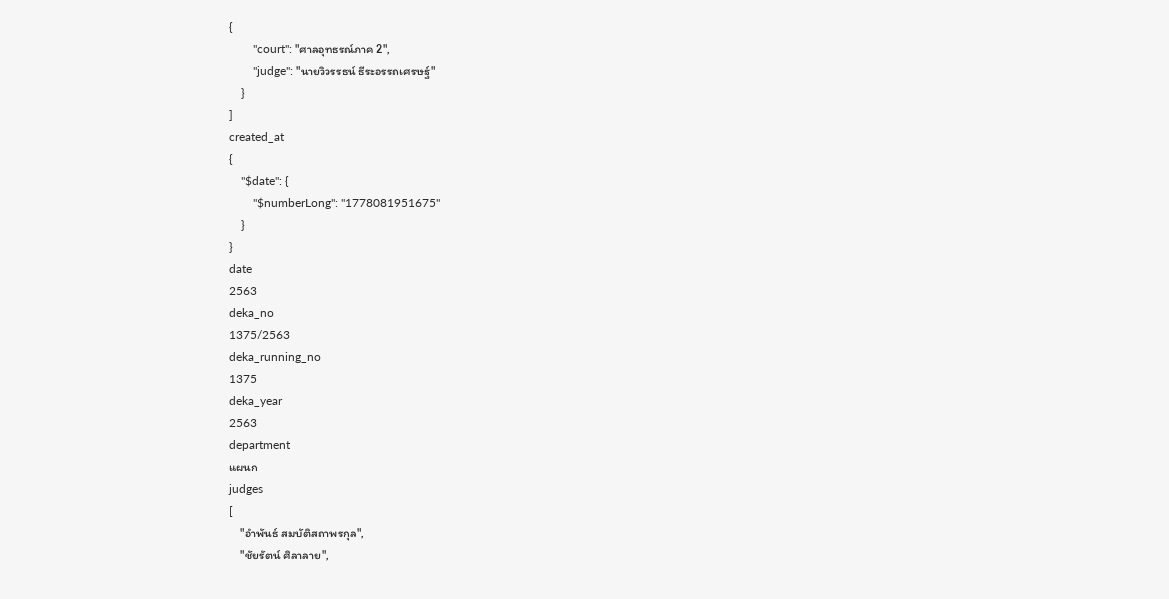{
        "court": "ศาลอุทธรณ์ภาค 2",
        "judge": "นายวิวรรธน์ ธีระอรรถเศรษฐ์"
    }
]
created_at
{
    "$date": {
        "$numberLong": "1778081951675"
    }
}
date
2563
deka_no
1375/2563
deka_running_no
1375
deka_year
2563
department
แผนก
judges
[
    "อำพันธ์ สมบัติสถาพรกุล",
    "ชัยรัตน์ ศิลาลาย",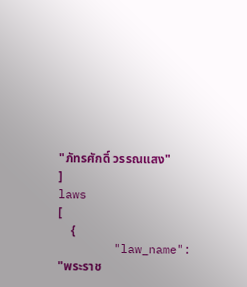"ภัทรศักดิ์ วรรณแสง"
]
laws
[
    {
        "law_name": "พระราช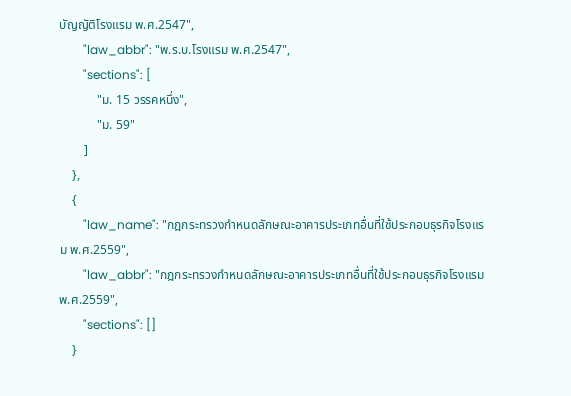บัญญัติโรงแรม พ.ศ.2547",
        "law_abbr": "พ.ร.บ.โรงแรม พ.ศ.2547",
        "sections": [
            "ม. 15 วรรคหนึ่ง",
            "ม. 59"
        ]
    },
    {
        "law_name": "กฎกระทรวงกําหนดลักษณะอาคารประเภทอื่นที่ใช้ประกอบธุรกิจโรงแรม พ.ศ.2559",
        "law_abbr": "กฎกระทรวงกําหนดลักษณะอาคารประเภทอื่นที่ใช้ประกอบธุรกิจโรงแรม พ.ศ.2559",
        "sections": []
    }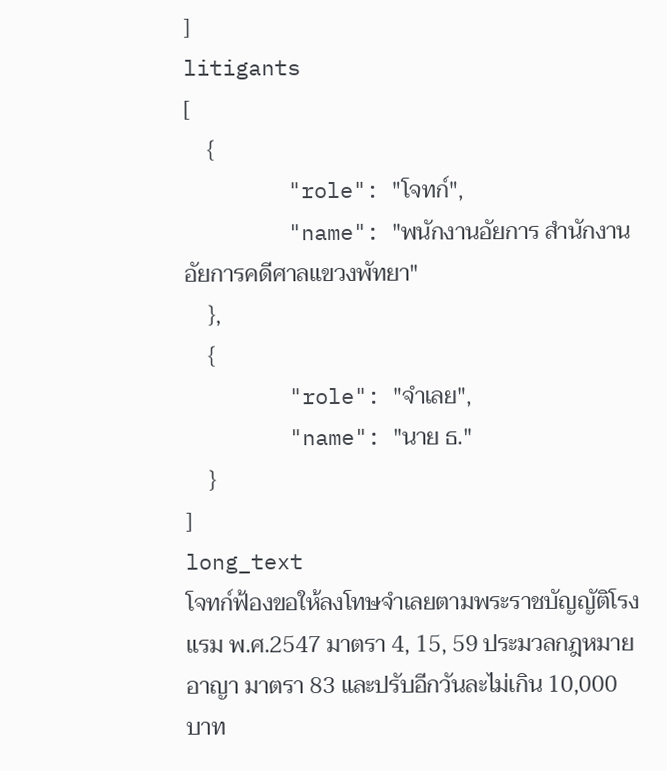]
litigants
[
    {
        "role": "โจทก์",
        "name": "พนักงานอัยการ สำนักงานอัยการคดีศาลแขวงพัทยา"
    },
    {
        "role": "จำเลย",
        "name": "นาย ธ."
    }
]
long_text
โจทก์ฟ้องขอให้ลงโทษจำเลยตามพระราชบัญญัติโรงแรม พ.ศ.2547 มาตรา 4, 15, 59 ประมวลกฎหมายอาญา มาตรา 83 และปรับอีกวันละไม่เกิน 10,000 บาท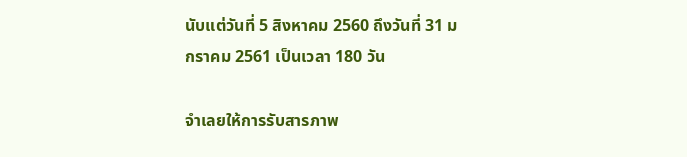นับแต่วันที่ 5 สิงหาคม 2560 ถึงวันที่ 31 มกราคม 2561 เป็นเวลา 180 วัน

จำเลยให้การรับสารภาพ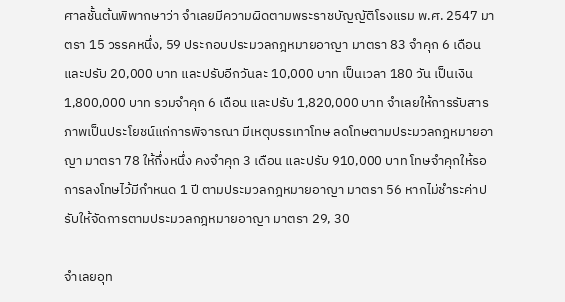ศาลชั้นต้นพิพากษาว่า จำเลยมีความผิดตามพระราชบัญญัติโรงแรม พ.ศ. 2547 มาตรา 15 วรรคหนึ่ง, 59 ประกอบประมวลกฎหมายอาญา มาตรา 83 จำคุก 6 เดือน และปรับ 20,000 บาท และปรับอีกวันละ 10,000 บาท เป็นเวลา 180 วัน เป็นเงิน 1,800,000 บาท รวมจำคุก 6 เดือน และปรับ 1,820,000 บาท จำเลยให้การรับสารภาพเป็นประโยชน์แก่การพิจารณา มีเหตุบรรเทาโทษ ลดโทษตามประมวลกฎหมายอาญา มาตรา 78 ให้กึ่งหนึ่ง คงจำคุก 3 เดือน และปรับ 910,000 บาท โทษจำคุกให้รอการลงโทษไว้มีกำหนด 1 ปี ตามประมวลกฎหมายอาญา มาตรา 56 หากไม่ชำระค่าปรับให้จัดการตามประมวลกฎหมายอาญา มาตรา 29, 30

จำเลยอุท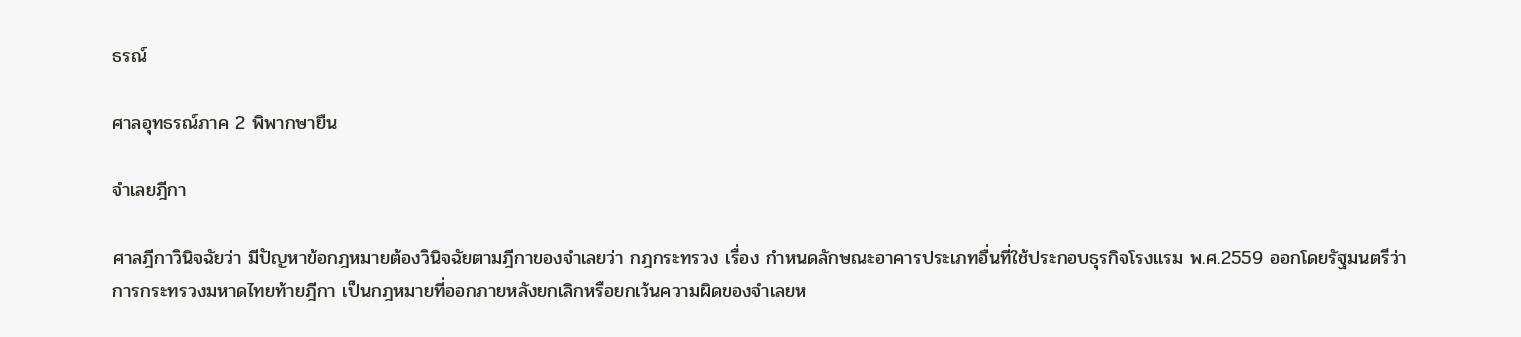ธรณ์

ศาลอุทธรณ์ภาค 2 พิพากษายืน

จำเลยฎีกา

ศาลฎีกาวินิจฉัยว่า มีปัญหาข้อกฎหมายต้องวินิจฉัยตามฎีกาของจำเลยว่า กฎกระทรวง เรื่อง กำหนดลักษณะอาคารประเภทอื่นที่ใช้ประกอบธุรกิจโรงแรม พ.ศ.2559 ออกโดยรัฐมนตรีว่าการกระทรวงมหาดไทยท้ายฎีกา เป็นกฎหมายที่ออกภายหลังยกเลิกหรือยกเว้นความผิดของจำเลยห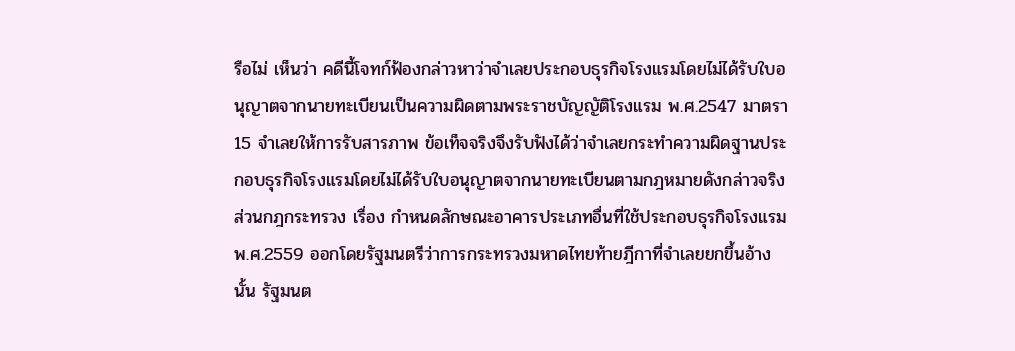รือไม่ เห็นว่า คดีนี้โจทก์ฟ้องกล่าวหาว่าจำเลยประกอบธุรกิจโรงแรมโดยไม่ได้รับใบอนุญาตจากนายทะเบียนเป็นความผิดตามพระราชบัญญัติโรงแรม พ.ศ.2547 มาตรา 15 จำเลยให้การรับสารภาพ ข้อเท็จจริงจึงรับฟังได้ว่าจำเลยกระทำความผิดฐานประกอบธุรกิจโรงแรมโดยไม่ได้รับใบอนุญาตจากนายทะเบียนตามกฎหมายดังกล่าวจริง ส่วนกฎกระทรวง เรื่อง กำหนดลักษณะอาคารประเภทอื่นที่ใช้ประกอบธุรกิจโรงแรม พ.ศ.2559 ออกโดยรัฐมนตรีว่าการกระทรวงมหาดไทยท้ายฎีกาที่จำเลยยกขึ้นอ้างนั้น รัฐมนต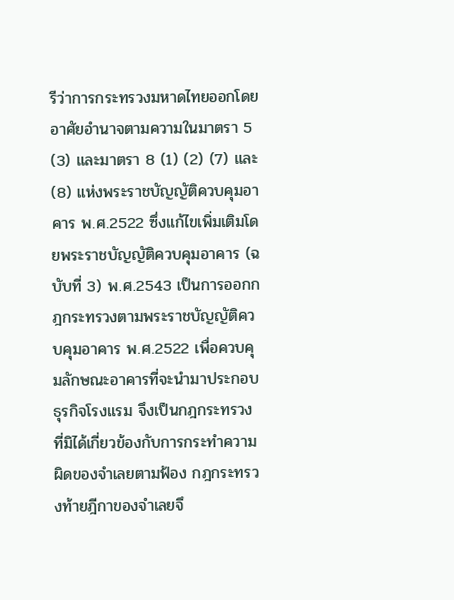รีว่าการกระทรวงมหาดไทยออกโดยอาศัยอำนาจตามความในมาตรา 5 (3) และมาตรา 8 (1) (2) (7) และ (8) แห่งพระราชบัญญัติควบคุมอาคาร พ.ศ.2522 ซึ่งแก้ไขเพิ่มเติมโดยพระราชบัญญัติควบคุมอาคาร (ฉบับที่ 3) พ.ศ.2543 เป็นการออกกฎกระทรวงตามพระราชบัญญัติควบคุมอาคาร พ.ศ.2522 เพื่อควบคุมลักษณะอาคารที่จะนำมาประกอบธุรกิจโรงแรม จึงเป็นกฎกระทรวงที่มิได้เกี่ยวข้องกับการกระทำความผิดของจำเลยตามฟ้อง กฎกระทรวงท้ายฎีกาของจำเลยจึ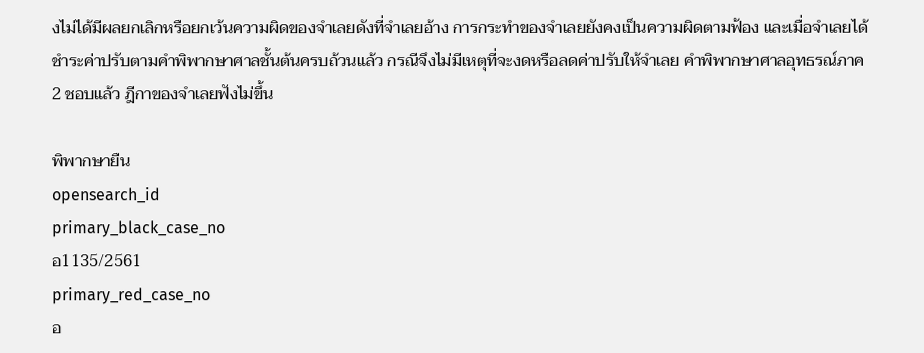งไม่ได้มีผลยกเลิกหรือยกเว้นความผิดของจำเลยดังที่จำเลยอ้าง การกระทำของจำเลยยังคงเป็นความผิดตามฟ้อง และเมื่อจำเลยได้ชำระค่าปรับตามคำพิพากษาศาลชั้นต้นครบถ้วนแล้ว กรณีจึงไม่มีเหตุที่จะงดหรือลดค่าปรับให้จำเลย คำพิพากษาศาลอุทธรณ์ภาค 2 ชอบแล้ว ฎีกาของจำเลยฟังไม่ขึ้น

พิพากษายืน
opensearch_id
primary_black_case_no
อ1135/2561
primary_red_case_no
อ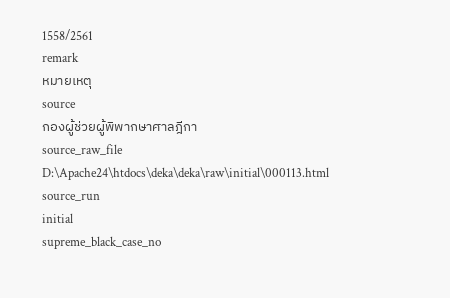1558/2561
remark
หมายเหตุ
source
กองผู้ช่วยผู้พิพากษาศาลฎีกา
source_raw_file
D:\Apache24\htdocs\deka\deka\raw\initial\000113.html
source_run
initial
supreme_black_case_no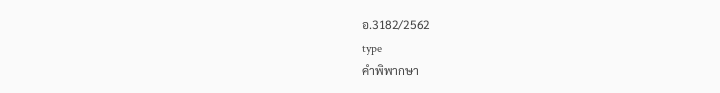อ.3182/2562
type
คำพิพากษา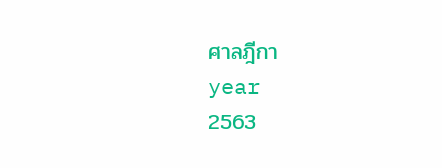ศาลฎีกา
year
2563